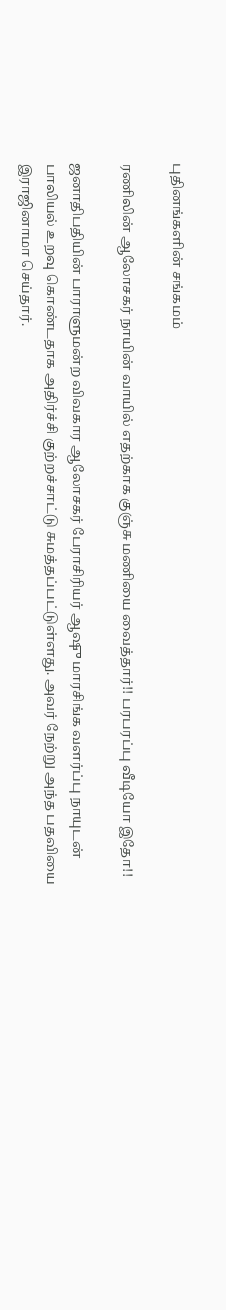புதினங்களின் சங்கமம்

ரணிலின் ஆலோசகர் நாயின் வாயில் எதற்காக குஞ்சு மணியை வைத்தார்!! பரபரப்பு வீடியோ இதோ!!

ஜனாதிபதியின் பாராளுமன்ற விவகார ஆலோசகர் பேராசிரியர் ஆஷு மாரசிங்க வளர்ப்பு நாயுடன் பாலியல் உறவு கொண்டதாக அதிர்ச்சி குற்றச்சாட்டு சுமத்தப்பட்டுள்ளது. அவர் நேற்று அந்த பதவியை இராஜினாமா செய்தார்.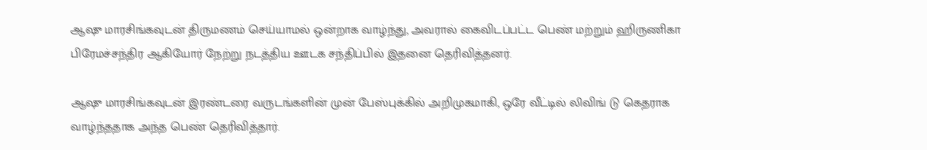ஆஷு மாரசிங்கவுடன் திருமணம் செய்யாமல் ஒன்றாக வாழ்ந்து, அவரால் கைவிடப்பட்ட பெண் மற்றும் ஹிருணிகா பிரேமச்சந்திர ஆகியோர் நேற்று நடத்திய ஊடக சந்திப்பில் இதனை தெரிவித்தனர்.

ஆஷு மாரசிங்கவுடன் இரண்டரை வருடங்களின் முன் பேஸ்புக்கில் அறிமுகமாகி, ஒரே வீட்டில் லிவிங் டு கெதராக வாழ்ந்ததாக அந்த பெண் தெரிவித்தார்.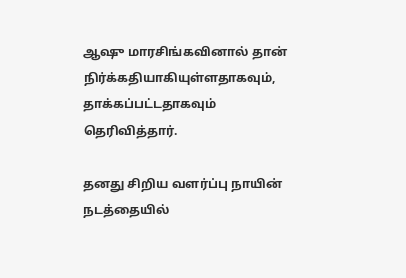ஆஷு மாரசிங்கவினால் தான் நிர்க்கதியாகியுள்ளதாகவும், தாக்கப்பட்டதாகவும் தெரிவித்தார்.

தனது சிறிய வளர்ப்பு நாயின் நடத்தையில்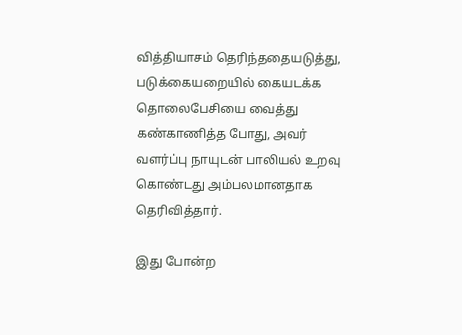வித்தியாசம் தெரிந்ததையடுத்து, படுக்கையறையில் கையடக்க தொலைபேசியை வைத்து கண்காணித்த போது, அவர் வளர்ப்பு நாயுடன் பாலியல் உறவு கொண்டது அம்பலமானதாக தெரிவித்தார்.

இது போன்ற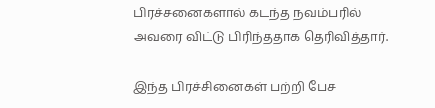பிரச்சனைகளால் கடந்த நவம்பரில் அவரை விட்டு பிரிந்ததாக தெரிவித்தார்.

இந்த பிரச்சினைகள் பற்றி பேச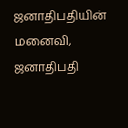ஜனாதிபதியின் மனைவி, ஜனாதிபதி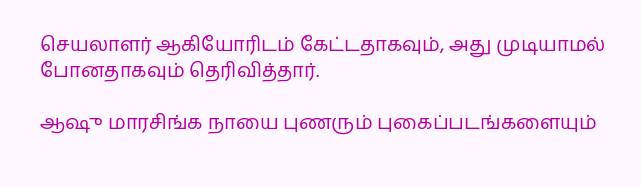செயலாளர் ஆகியோரிடம் கேட்டதாகவும், அது முடியாமல் போனதாகவும் தெரிவித்தார்.

ஆஷு மாரசிங்க நாயை புணரும் புகைப்படங்களையும்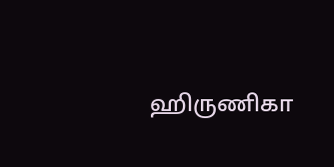ஹிருணிகா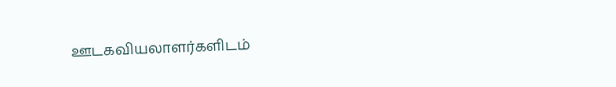ஊடகவியலாளர்களிடம்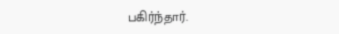பகிர்ந்தார்.